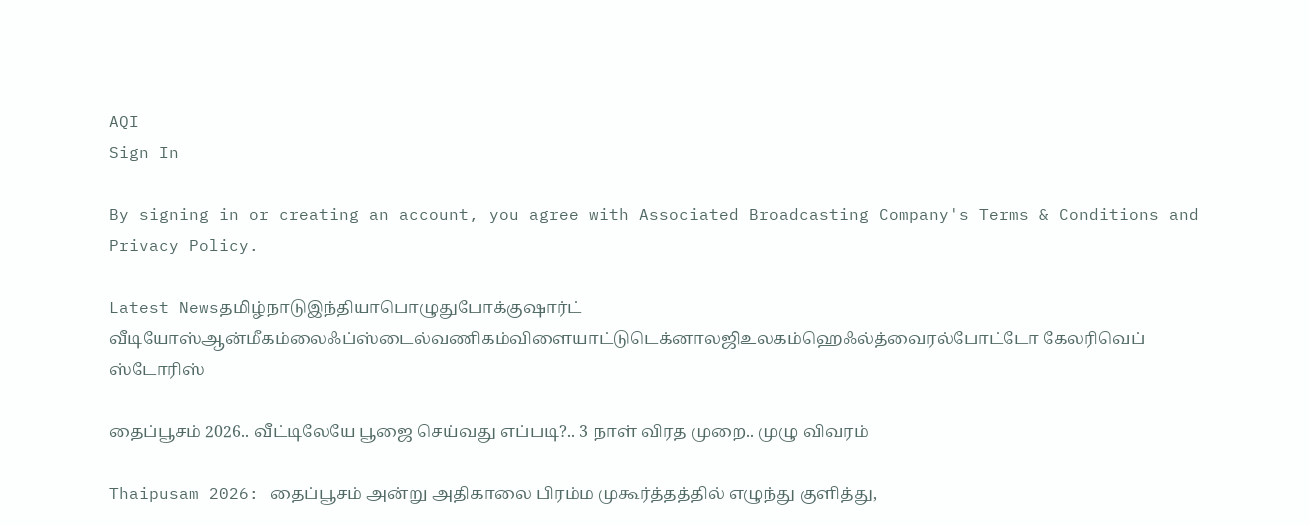AQI
Sign In

By signing in or creating an account, you agree with Associated Broadcasting Company's Terms & Conditions and Privacy Policy.

Latest Newsதமிழ்நாடுஇந்தியாபொழுதுபோக்குஷார்ட் வீடியோஸ்ஆன்மீகம்லைஃப்ஸ்டைல்வணிகம்விளையாட்டுடெக்னாலஜிஉலகம்ஹெஃல்த்வைரல்போட்டோ கேலரிவெப் ஸ்டோரிஸ்

தைப்பூசம் 2026.. வீட்டிலேயே பூஜை செய்வது எப்படி?.. 3 நாள் விரத முறை.. முழு விவரம்

Thaipusam 2026: தைப்பூசம் அன்று அதிகாலை பிரம்ம முகூர்த்தத்தில் எழுந்து குளித்து,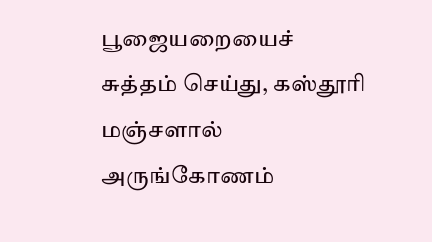பூஜையறையைச் சுத்தம் செய்து, கஸ்தூரி மஞ்சளால் அருங்கோணம்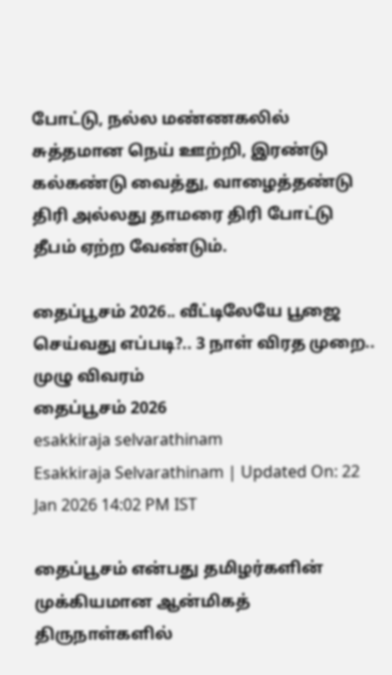போட்டு, நல்ல மண்ணகலில் சுத்தமான நெய் ஊற்றி, இரண்டு கல்கண்டு வைத்து, வாழைத்தண்டு திரி அல்லது தாமரை திரி போட்டு தீபம் ஏற்ற வேண்டும்.

தைப்பூசம் 2026.. வீட்டிலேயே பூஜை செய்வது எப்படி?.. 3 நாள் விரத முறை.. முழு விவரம்
தைப்பூசம் 2026
esakkiraja selvarathinam
Esakkiraja Selvarathinam | Updated On: 22 Jan 2026 14:02 PM IST

தைப்பூசம் என்பது தமிழர்களின் முக்கியமான ஆன்மிகத் திருநாள்களில்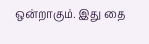ஒன்றாகும். இது தை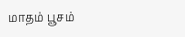மாதம் பூசம்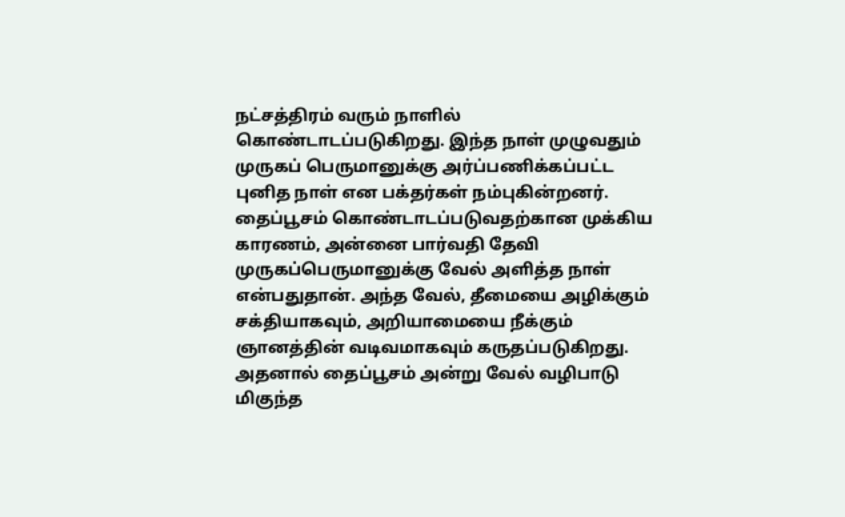நட்சத்திரம் வரும் நாளில் கொண்டாடப்படுகிறது. இந்த நாள் முழுவதும் முருகப் பெருமானுக்கு அர்ப்பணிக்கப்பட்ட புனித நாள் என பக்தர்கள் நம்புகின்றனர். தைப்பூசம் கொண்டாடப்படுவதற்கான முக்கிய காரணம், அன்னை பார்வதி தேவி முருகப்பெருமானுக்கு வேல் அளித்த நாள் என்பதுதான். அந்த வேல், தீமையை அழிக்கும் சக்தியாகவும், அறியாமையை நீக்கும் ஞானத்தின் வடிவமாகவும் கருதப்படுகிறது. அதனால் தைப்பூசம் அன்று வேல் வழிபாடு மிகுந்த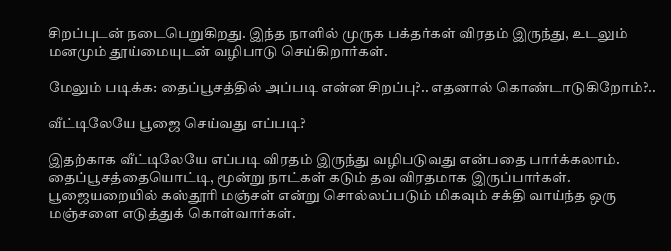சிறப்புடன் நடைபெறுகிறது. இந்த நாளில் முருக பக்தர்கள் விரதம் இருந்து, உடலும் மனமும் தூய்மையுடன் வழிபாடு செய்கிறார்கள்.

மேலும் படிக்க: தைப்பூசத்தில் அப்படி என்ன சிறப்பு?.. எதனால் கொண்டாடுகிறோம்?..

வீட்டிலேயே பூஜை செய்வது எப்படி?

இதற்காக வீட்டிலேயே எப்படி விரதம் இருந்து வழிபடுவது என்பதை பார்க்கலாம். தைப்பூசத்தையொட்டி, மூன்று நாட்கள் கடும் தவ விரதமாக இருப்பார்கள். பூஜையறையில் கஸ்தூரி மஞ்சள் என்று சொல்லப்படும் மிகவும் சக்தி வாய்ந்த ஒரு மஞ்சளை எடுத்துக் கொள்வார்கள்.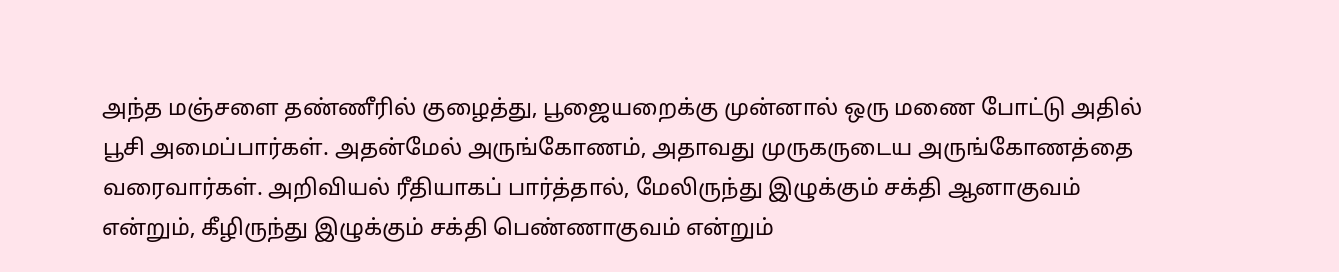அந்த மஞ்சளை தண்ணீரில் குழைத்து, பூஜையறைக்கு முன்னால் ஒரு மணை போட்டு அதில் பூசி அமைப்பார்கள். அதன்மேல் அருங்கோணம், அதாவது முருகருடைய அருங்கோணத்தை வரைவார்கள். அறிவியல் ரீதியாகப் பார்த்தால், மேலிருந்து இழுக்கும் சக்தி ஆனாகுவம் என்றும், கீழிருந்து இழுக்கும் சக்தி பெண்ணாகுவம் என்றும்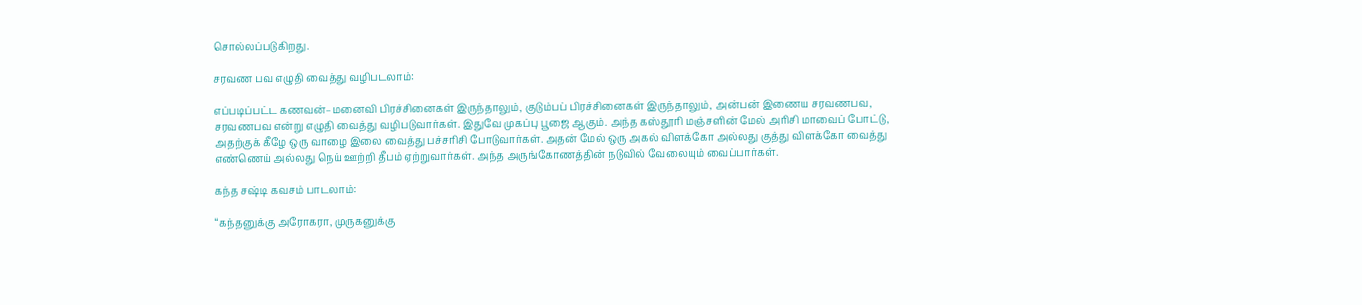சொல்லப்படுகிறது.

சரவண பவ எழுதி வைத்து வழிபடலாம்:

எப்படிப்பட்ட கணவன்–மனைவி பிரச்சினைகள் இருந்தாலும், குடும்பப் பிரச்சினைகள் இருந்தாலும், அன்பன் இணைய சரவணபவ, சரவணபவ என்று எழுதி வைத்து வழிபடுவார்கள். இதுவே முகப்பு பூஜை ஆகும். அந்த கஸ்தூரி மஞ்சளின் மேல் அரிசி மாவைப் போட்டு, அதற்குக் கீழே ஒரு வாழை இலை வைத்து பச்சரிசி போடுவார்கள். அதன் மேல் ஒரு அகல் விளக்கோ அல்லது குத்து விளக்கோ வைத்து எண்ணெய் அல்லது நெய் ஊற்றி தீபம் ஏற்றுவார்கள். அந்த அருங்கோணத்தின் நடுவில் வேலையும் வைப்பார்கள்.

கந்த சஷ்டி கவசம் பாடலாம்:

“கந்தனுக்கு அரோகரா, முருகனுக்கு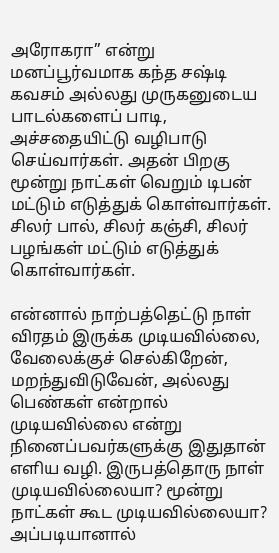அரோகரா” என்று மனப்பூர்வமாக கந்த சஷ்டி கவசம் அல்லது முருகனுடைய பாடல்களைப் பாடி, அச்சதையிட்டு வழிபாடு செய்வார்கள். அதன் பிறகு மூன்று நாட்கள் வெறும் டிபன் மட்டும் எடுத்துக் கொள்வார்கள். சிலர் பால், சிலர் கஞ்சி, சிலர் பழங்கள் மட்டும் எடுத்துக் கொள்வார்கள்.

என்னால் நாற்பத்தெட்டு நாள் விரதம் இருக்க முடியவில்லை, வேலைக்குச் செல்கிறேன், மறந்துவிடுவேன், அல்லது பெண்கள் என்றால் முடியவில்லை என்று நினைப்பவர்களுக்கு இதுதான் எளிய வழி. இருபத்தொரு நாள் முடியவில்லையா? மூன்று நாட்கள் கூட முடியவில்லையா? அப்படியானால்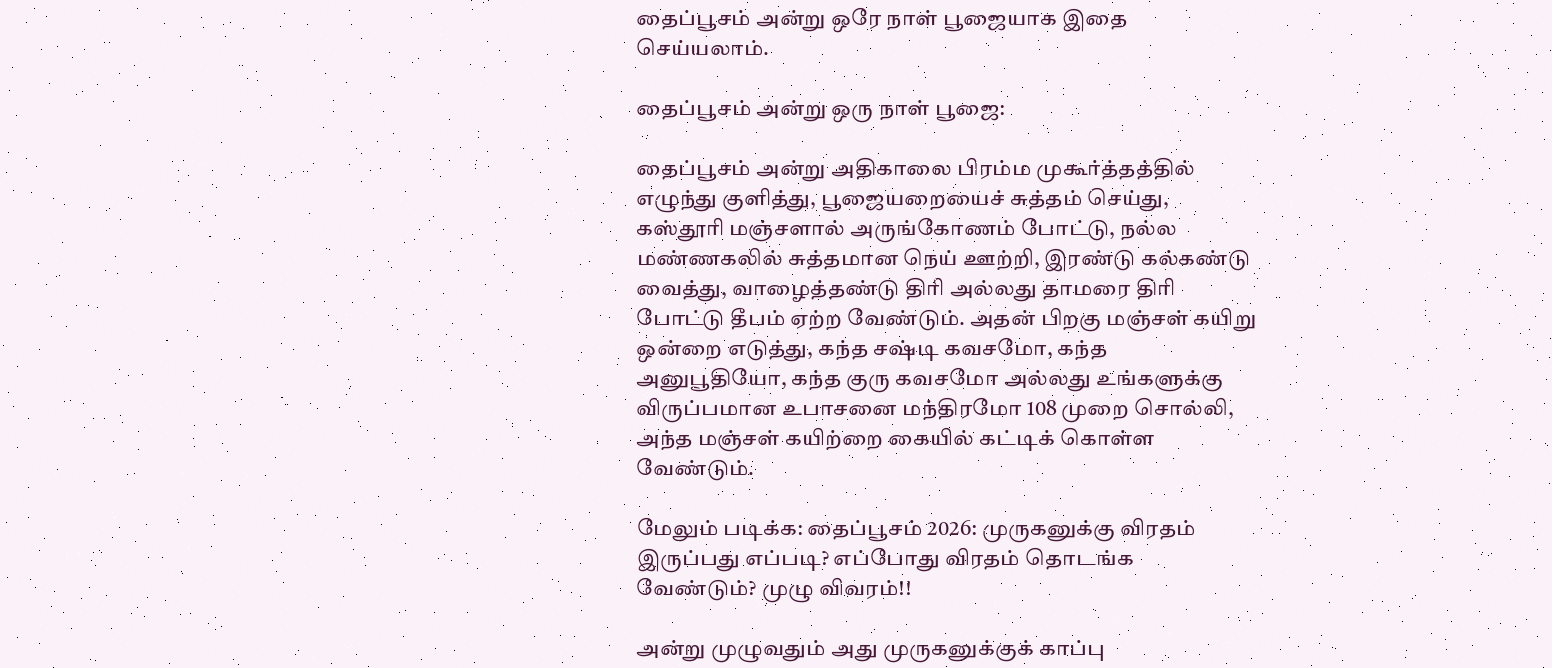தைப்பூசம் அன்று ஒரே நாள் பூஜையாக இதை செய்யலாம்.

தைப்பூசம் அன்று ஒரு நாள் பூஜை:

தைப்பூசம் அன்று அதிகாலை பிரம்ம முகூர்த்தத்தில் எழுந்து குளித்து, பூஜையறையைச் சுத்தம் செய்து, கஸ்தூரி மஞ்சளால் அருங்கோணம் போட்டு, நல்ல மண்ணகலில் சுத்தமான நெய் ஊற்றி, இரண்டு கல்கண்டு வைத்து, வாழைத்தண்டு திரி அல்லது தாமரை திரி போட்டு தீபம் ஏற்ற வேண்டும். அதன் பிறகு மஞ்சள் கயிறு ஒன்றை எடுத்து, கந்த சஷ்டி கவசமோ, கந்த அனுபூதியோ, கந்த குரு கவசமோ அல்லது உங்களுக்கு விருப்பமான உபாசனை மந்திரமோ 108 முறை சொல்லி, அந்த மஞ்சள் கயிற்றை கையில் கட்டிக் கொள்ள வேண்டும்.

மேலும் படிக்க: தைப்பூசம் 2026: முருகனுக்கு விரதம் இருப்பது எப்படி? எப்போது விரதம் தொடங்க வேண்டும்? முழு விவரம்!!

அன்று முழுவதும் அது முருகனுக்குக் காப்பு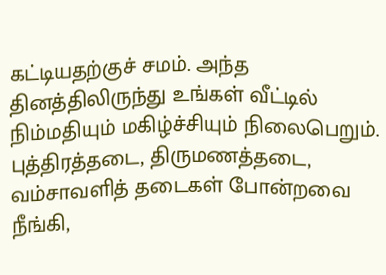கட்டியதற்குச் சமம். அந்த தினத்திலிருந்து உங்கள் வீட்டில் நிம்மதியும் மகிழ்ச்சியும் நிலைபெறும். புத்திரத்தடை, திருமணத்தடை, வம்சாவளித் தடைகள் போன்றவை நீங்கி,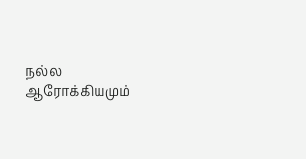நல்ல ஆரோக்கியமும்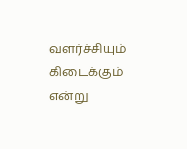வளர்ச்சியும் கிடைக்கும் என்று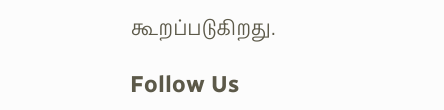கூறப்படுகிறது.

Follow Us